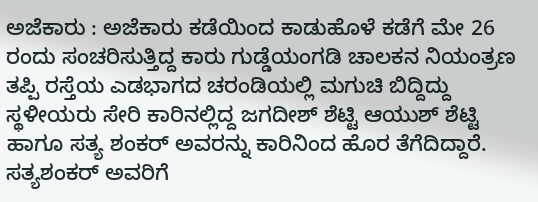ಅಜೆಕಾರು : ಅಜೆಕಾರು ಕಡೆಯಿಂದ ಕಾಡುಹೊಳೆ ಕಡೆಗೆ ಮೇ 26 ರಂದು ಸಂಚರಿಸುತ್ತಿದ್ದ ಕಾರು ಗುಡ್ಡೆಯಂಗಡಿ ಚಾಲಕನ ನಿಯಂತ್ರಣ ತಪ್ಪಿ ರಸ್ತೆಯ ಎಡಭಾಗದ ಚರಂಡಿಯಲ್ಲಿ ಮಗುಚಿ ಬಿದ್ದಿದ್ದು ಸ್ಥಳೀಯರು ಸೇರಿ ಕಾರಿನಲ್ಲಿದ್ದ ಜಗದೀಶ್ ಶೆಟ್ಟಿ ಆಯುಶ್ ಶೆಟ್ಟಿ ಹಾಗೂ ಸತ್ಯ ಶಂಕರ್ ಅವರನ್ನು ಕಾರಿನಿಂದ ಹೊರ ತೆಗೆದಿದ್ದಾರೆ.
ಸತ್ಯಶಂಕರ್ ಅವರಿಗೆ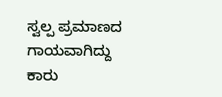ಸ್ವಲ್ಪ ಪ್ರಮಾಣದ ಗಾಯವಾಗಿದ್ದು ಕಾರು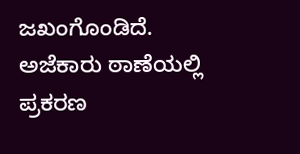ಜಖಂಗೊಂಡಿದೆ. ಅಜೆಕಾರು ಠಾಣೆಯಲ್ಲಿ ಪ್ರಕರಣ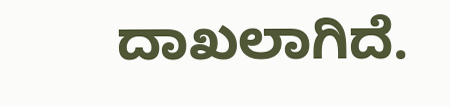ದಾಖಲಾಗಿದೆ.